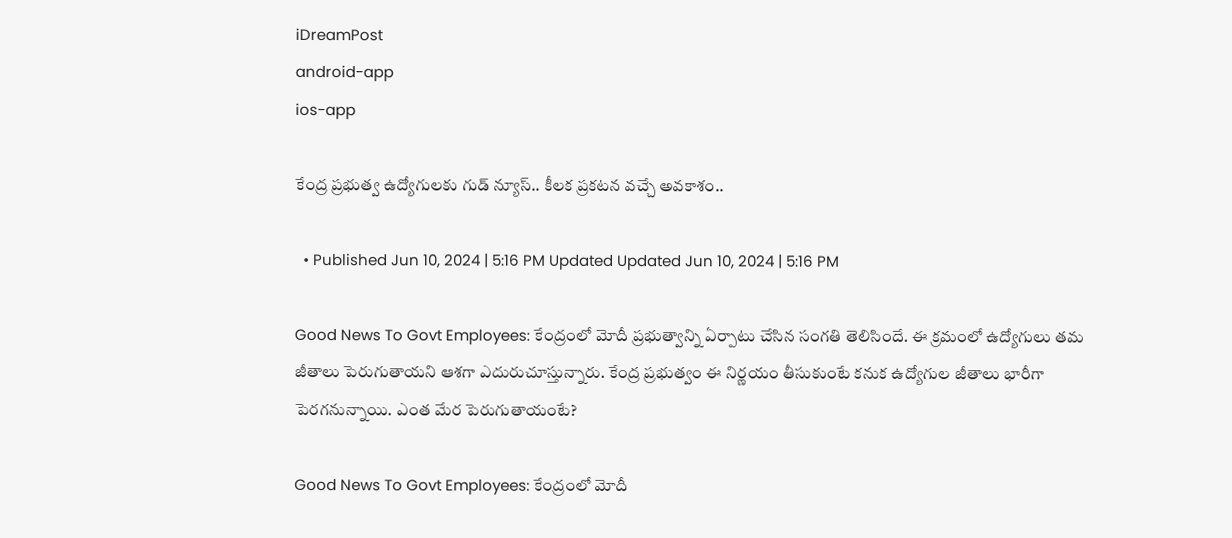iDreamPost
android-app
ios-app

కేంద్ర ప్రభుత్వ ఉద్యోగులకు గుడ్ న్యూస్.. కీలక ప్రకటన వచ్చే అవకాశం..

  • Published Jun 10, 2024 | 5:16 PM Updated Updated Jun 10, 2024 | 5:16 PM

Good News To Govt Employees: కేంద్రంలో మోదీ ప్రభుత్వాన్ని ఏర్పాటు చేసిన సంగతి తెలిసిందే. ఈ క్రమంలో ఉద్యోగులు తమ జీతాలు పెరుగుతాయని ఆశగా ఎదురుచూస్తున్నారు. కేంద్ర ప్రభుత్వం ఈ నిర్ణయం తీసుకుంటే కనుక ఉద్యోగుల జీతాలు భారీగా పెరగనున్నాయి. ఎంత మేర పెరుగుతాయంటే?

Good News To Govt Employees: కేంద్రంలో మోదీ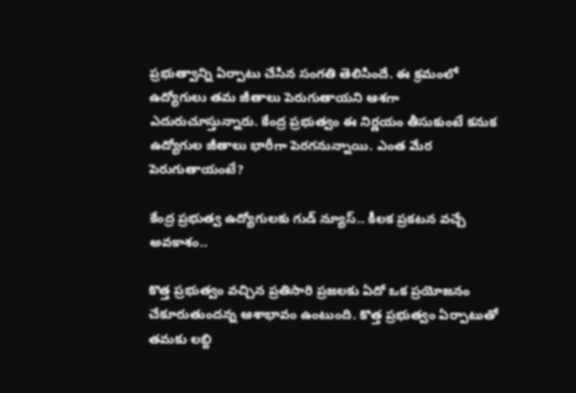ప్రభుత్వాన్ని ఏర్పాటు చేసిన సంగతి తెలిసిందే. ఈ క్రమంలో ఉద్యోగులు తమ జీతాలు పెరుగుతాయని ఆశగా ఎదురుచూస్తున్నారు. కేంద్ర ప్రభుత్వం ఈ నిర్ణయం తీసుకుంటే కనుక ఉద్యోగుల జీతాలు భారీగా పెరగనున్నాయి. ఎంత మేర పెరుగుతాయంటే?

కేంద్ర ప్రభుత్వ ఉద్యోగులకు గుడ్ న్యూస్.. కీలక ప్రకటన వచ్చే అవకాశం..

కొత్త ప్రభుత్వం వచ్చిన ప్రతిసారి ప్రజలకు ఏదో ఒక ప్రయోజనం చేకూరుతుందన్న ఆశాభావం ఉంటుంది. కొత్త ప్రభుత్వం ఏర్పాటుతో తమకు లబ్ది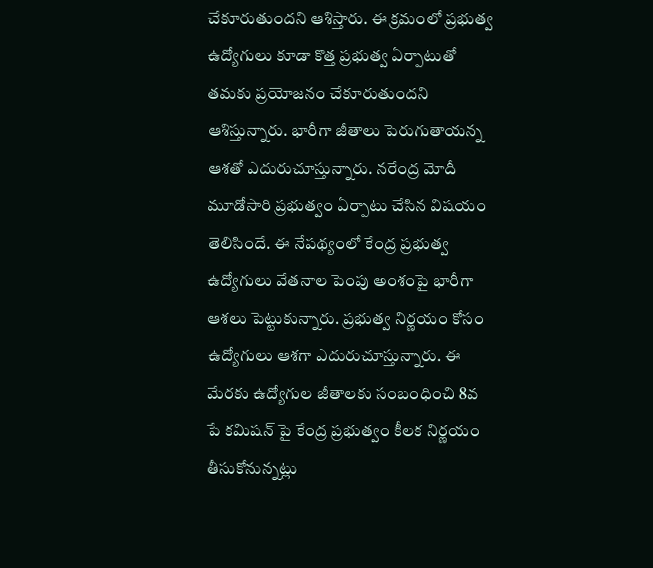చేకూరుతుందని ఆశిస్తారు. ఈ క్రమంలో ప్రభుత్వ ఉద్యోగులు కూడా కొత్త ప్రభుత్వ ఏర్పాటుతో తమకు ప్రయోజనం చేకూరుతుందని ఆశిస్తున్నారు. భారీగా జీతాలు పెరుగుతాయన్న ఆశతో ఎదురుచూస్తున్నారు. నరేంద్ర మోదీ మూడోసారి ప్రభుత్వం ఏర్పాటు చేసిన విషయం తెలిసిందే. ఈ నేపథ్యంలో కేంద్ర ప్రభుత్వ ఉద్యోగులు వేతనాల పెంపు అంశంపై భారీగా ఆశలు పెట్టుకున్నారు. ప్రభుత్వ నిర్ణయం కోసం ఉద్యోగులు ఆశగా ఎదురుచూస్తున్నారు. ఈ మేరకు ఉద్యోగుల జీతాలకు సంబంధించి 8వ పే కమిషన్ పై కేంద్ర ప్రభుత్వం కీలక నిర్ణయం తీసుకోనున్నట్లు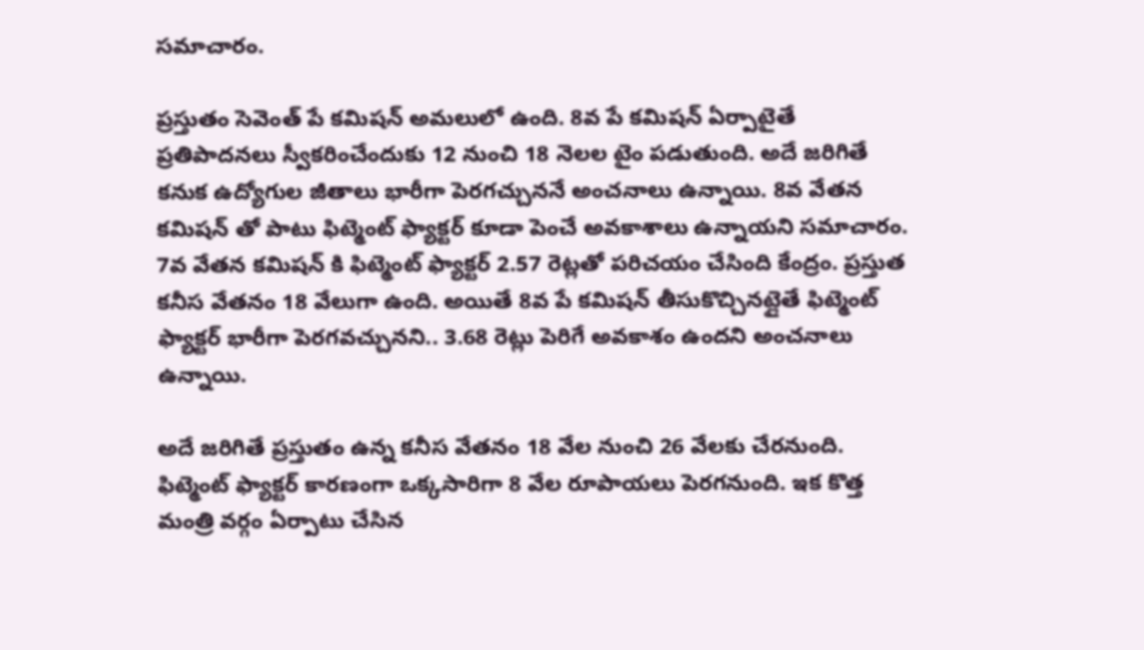సమాచారం.

ప్రస్తుతం సెవెంత్ పే కమిషన్ అమలులో ఉంది. 8వ పే కమిషన్ ఏర్పాటైతే ప్రతిపాదనలు స్వీకరించేందుకు 12 నుంచి 18 నెలల టైం పడుతుంది. అదే జరిగితే కనుక ఉద్యోగుల జీతాలు భారీగా పెరగచ్చుననే అంచనాలు ఉన్నాయి. 8వ వేతన కమిషన్ తో పాటు ఫిట్మెంట్ ఫ్యాక్టర్ కూడా పెంచే అవకాశాలు ఉన్నాయని సమాచారం. 7వ వేతన కమిషన్ కి ఫిట్మెంట్ ఫ్యాక్టర్ 2.57 రెట్లతో పరిచయం చేసింది కేంద్రం. ప్రస్తుత కనీస వేతనం 18 వేలుగా ఉంది. అయితే 8వ పే కమిషన్ తీసుకొచ్చినట్లైతే ఫిట్మెంట్ ఫ్యాక్టర్ భారీగా పెరగవచ్చునని.. 3.68 రెట్లు పెరిగే అవకాశం ఉందని అంచనాలు ఉన్నాయి.

అదే జరిగితే ప్రస్తుతం ఉన్న కనీస వేతనం 18 వేల నుంచి 26 వేలకు చేరనుంది. ఫిట్మెంట్ ఫ్యాక్టర్ కారణంగా ఒక్కసారిగా 8 వేల రూపాయలు పెరగనుంది. ఇక కొత్త మంత్రి వర్గం ఏర్పాటు చేసిన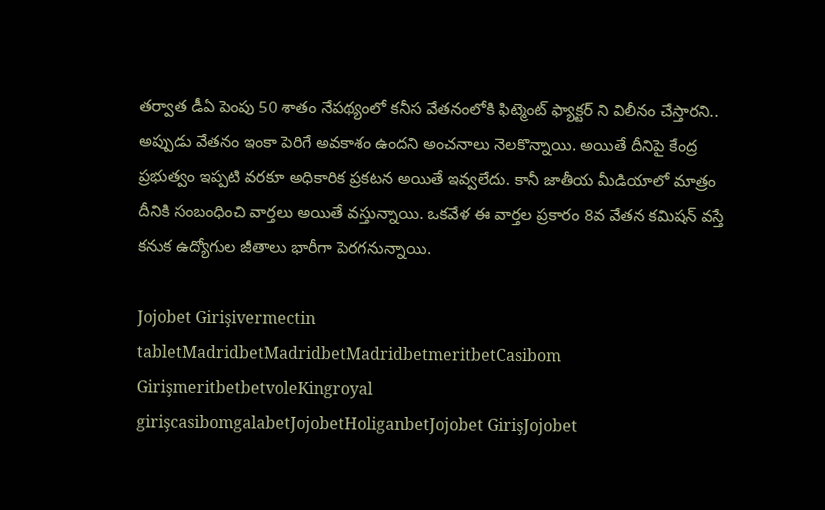తర్వాత డీఏ పెంపు 50 శాతం నేపథ్యంలో కనీస వేతనంలోకి ఫిట్మెంట్ ఫ్యాక్టర్ ని విలీనం చేస్తారని.. అప్పుడు వేతనం ఇంకా పెరిగే అవకాశం ఉందని అంచనాలు నెలకొన్నాయి. అయితే దీనిపై కేంద్ర ప్రభుత్వం ఇప్పటి వరకూ అధికారిక ప్రకటన అయితే ఇవ్వలేదు. కానీ జాతీయ మీడియాలో మాత్రం దీనికి సంబంధించి వార్తలు అయితే వస్తున్నాయి. ఒకవేళ ఈ వార్తల ప్రకారం 8వ వేతన కమిషన్ వస్తే కనుక ఉద్యోగుల జీతాలు భారీగా పెరగనున్నాయి.

Jojobet Girişivermectin tabletMadridbetMadridbetMadridbetmeritbetCasibom GirişmeritbetbetvoleKingroyal girişcasibomgalabetJojobetHoliganbetJojobet GirişJojobet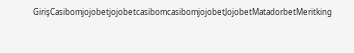GirişCasibomjojobetjojobetcasibomcasibomjojobetJojobetMatadorbetMeritking